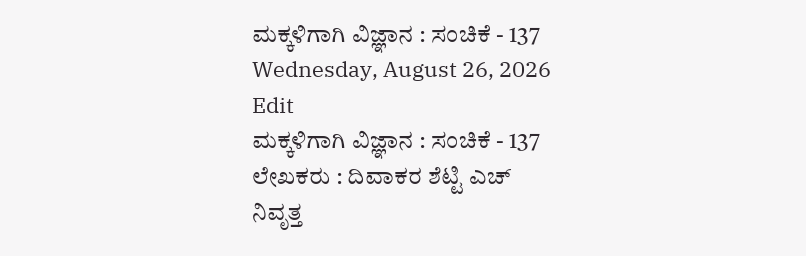ಮಕ್ಕಳಿಗಾಗಿ ವಿಜ್ಞಾನ : ಸಂಚಿಕೆ - 137
Wednesday, August 26, 2026
Edit
ಮಕ್ಕಳಿಗಾಗಿ ವಿಜ್ಞಾನ : ಸಂಚಿಕೆ - 137
ಲೇಖಕರು : ದಿವಾಕರ ಶೆಟ್ಟಿ ಎಚ್
ನಿವೃತ್ತ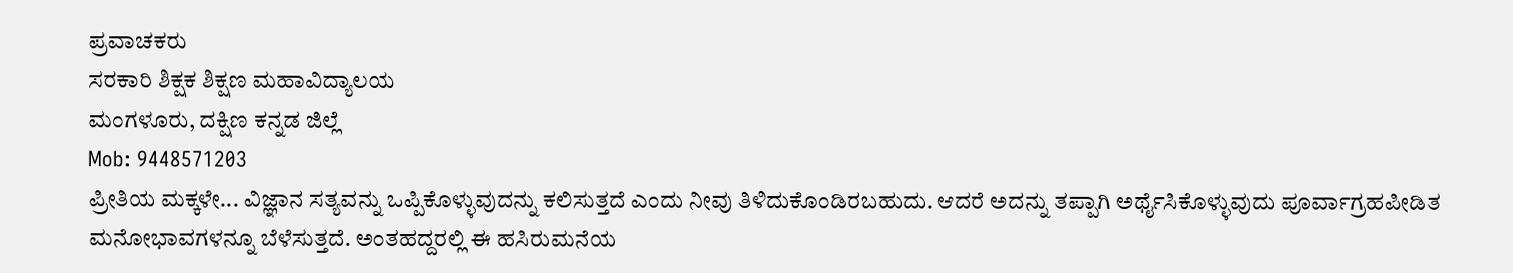ಪ್ರವಾಚಕರು
ಸರಕಾರಿ ಶಿಕ್ಷಕ ಶಿಕ್ಷಣ ಮಹಾವಿದ್ಯಾಲಯ
ಮಂಗಳೂರು, ದಕ್ಷಿಣ ಕನ್ನಡ ಜಿಲ್ಲೆ
Mob: 9448571203
ಪ್ರೀತಿಯ ಮಕ್ಕಳೇ... ವಿಜ್ಞಾನ ಸತ್ಯವನ್ನು ಒಪ್ಪಿಕೊಳ್ಳುವುದನ್ನು ಕಲಿಸುತ್ತದೆ ಎಂದು ನೀವು ತಿಳಿದುಕೊಂಡಿರಬಹುದು. ಆದರೆ ಅದನ್ನು ತಪ್ಪಾಗಿ ಅರ್ಥೈಸಿಕೊಳ್ಳುವುದು ಪೂರ್ವಾಗ್ರಹಪೀಡಿತ ಮನೋಭಾವಗಳನ್ನೂ ಬೆಳೆಸುತ್ತದೆ. ಅಂತಹದ್ದರಲ್ಲಿ ಈ ಹಸಿರುಮನೆಯ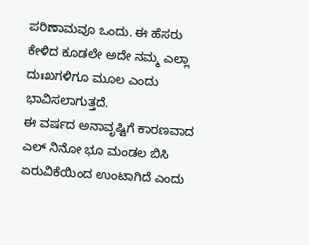ಪರಿಣಾಮವೂ ಒಂದು. ಈ ಹೆಸರು ಕೇಳಿದ ಕೂಡಲೇ ಅದೇ ನಮ್ಮ ಎಲ್ಲಾ ದುಃಖಗಳಿಗೂ ಮೂಲ ಎಂದು ಭಾವಿಸಲಾಗುತ್ತದೆ.
ಈ ವರ್ಷದ ಅನಾವೃಷ್ಟಿಗೆ ಕಾರಣವಾದ ಎಲ್ ನಿನೋ ಭೂ ಮಂಡಲ ಬಿಸಿ ಏರುವಿಕೆಯಿಂದ ಉಂಟಾಗಿದೆ ಎಂದು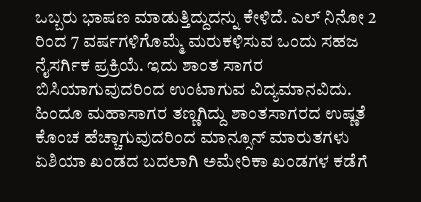ಒಬ್ಬರು ಭಾಷಣ ಮಾಡುತ್ತಿದ್ದುದನ್ನು ಕೇಳಿದೆ. ಎಲ್ ನಿನೋ 2 ರಿಂದ 7 ವರ್ಷಗಳಿಗೊಮ್ಮೆ ಮರುಕಳಿಸುವ ಒಂದು ಸಹಜ ನೈಸರ್ಗಿಕ ಪ್ರಕ್ರಿಯೆ. ಇದು ಶಾಂತ ಸಾಗರ ಬಿಸಿಯಾಗುವುದರಿಂದ ಉಂಟಾಗುವ ವಿದ್ಯಮಾನವಿದು. ಹಿಂದೂ ಮಹಾಸಾಗರ ತಣ್ಣಗಿದ್ದು ಶಾಂತಸಾಗರದ ಉಷ್ಣತೆ ಕೊಂಚ ಹೆಚ್ಚಾಗುವುದರಿಂದ ಮಾನ್ಸೂನ್ ಮಾರುತಗಳು ಏಶಿಯಾ ಖಂಡದ ಬದಲಾಗಿ ಅಮೇರಿಕಾ ಖಂಡಗಳ ಕಡೆಗೆ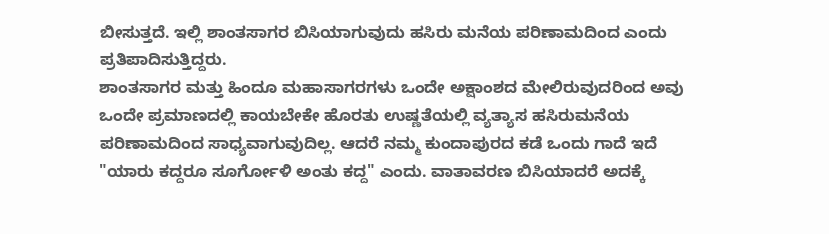ಬೀಸುತ್ತದೆ. ಇಲ್ಲಿ ಶಾಂತಸಾಗರ ಬಿಸಿಯಾಗುವುದು ಹಸಿರು ಮನೆಯ ಪರಿಣಾಮದಿಂದ ಎಂದು ಪ್ರತಿಪಾದಿಸುತ್ತಿದ್ದರು.
ಶಾಂತಸಾಗರ ಮತ್ತು ಹಿಂದೂ ಮಹಾಸಾಗರಗಳು ಒಂದೇ ಅಕ್ಷಾಂಶದ ಮೇಲಿರುವುದರಿಂದ ಅವು ಒಂದೇ ಪ್ರಮಾಣದಲ್ಲಿ ಕಾಯಬೇಕೇ ಹೊರತು ಉಷ್ಣತೆಯಲ್ಲಿ ವ್ಯತ್ಯಾಸ ಹಸಿರುಮನೆಯ ಪರಿಣಾಮದಿಂದ ಸಾಧ್ಯವಾಗುವುದಿಲ್ಲ. ಆದರೆ ನಮ್ಮ ಕುಂದಾಪುರದ ಕಡೆ ಒಂದು ಗಾದೆ ಇದೆ "ಯಾರು ಕದ್ದರೂ ಸೂರ್ಗೋಳಿ ಅಂತು ಕದ್ದ" ಎಂದು. ವಾತಾವರಣ ಬಿಸಿಯಾದರೆ ಅದಕ್ಕೆ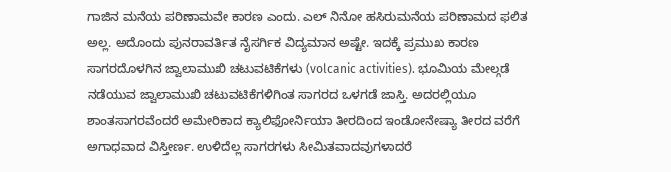ಗಾಜಿನ ಮನೆಯ ಪರಿಣಾಮವೇ ಕಾರಣ ಎಂದು. ಎಲ್ ನಿನೋ ಹಸಿರುಮನೆಯ ಪರಿಣಾಮದ ಫಲಿತ ಅಲ್ಲ. ಅದೊಂದು ಪುನರಾವರ್ತಿತ ನೈಸರ್ಗಿಕ ವಿದ್ಯಮಾನ ಅಷ್ಟೇ. ಇದಕ್ಕೆ ಪ್ರಮುಖ ಕಾರಣ ಸಾಗರದೊಳಗಿನ ಜ್ವಾಲಾಮುಖಿ ಚಟುವಟಿಕೆಗಳು (volcanic activities). ಭೂಮಿಯ ಮೇಲ್ಗಡೆ ನಡೆಯುವ ಜ್ವಾಲಾಮುಖಿ ಚಟುವಟಿಕೆಗಳಿಗಿಂತ ಸಾಗರದ ಒಳಗಡೆ ಜಾಸ್ತಿ. ಅದರಲ್ಲಿಯೂ ಶಾಂತಸಾಗರವೆಂದರೆ ಅಮೇರಿಕಾದ ಕ್ಯಾಲಿಫೋರ್ನಿಯಾ ತೀರದಿಂದ ಇಂಡೋನೇಷ್ಯಾ ತೀರದ ವರೆಗೆ ಅಗಾಧವಾದ ವಿಸ್ತೀರ್ಣ. ಉಳಿದೆಲ್ಲ ಸಾಗರಗಳು ಸೀಮಿತವಾದವುಗಳಾದರೆ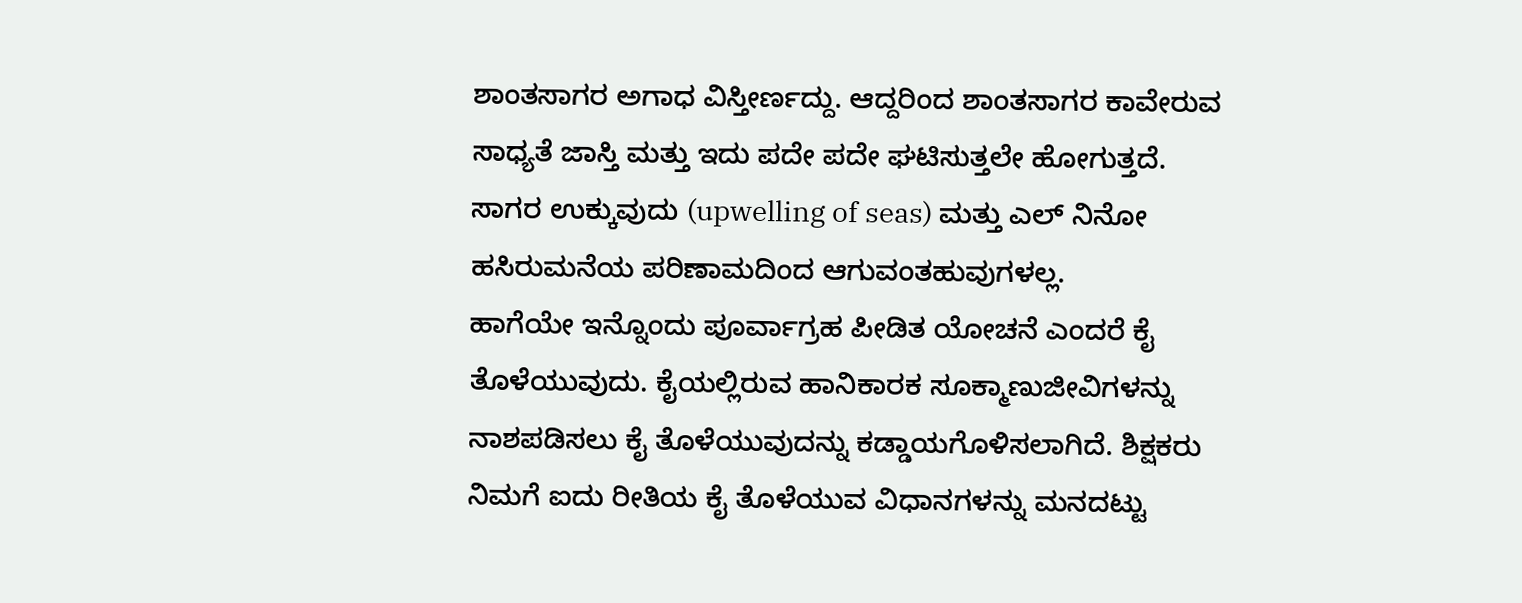ಶಾಂತಸಾಗರ ಅಗಾಧ ವಿಸ್ತೀರ್ಣದ್ದು. ಆದ್ದರಿಂದ ಶಾಂತಸಾಗರ ಕಾವೇರುವ ಸಾಧ್ಯತೆ ಜಾಸ್ತಿ ಮತ್ತು ಇದು ಪದೇ ಪದೇ ಘಟಿಸುತ್ತಲೇ ಹೋಗುತ್ತದೆ. ಸಾಗರ ಉಕ್ಕುವುದು (upwelling of seas) ಮತ್ತು ಎಲ್ ನಿನೋ ಹಸಿರುಮನೆಯ ಪರಿಣಾಮದಿಂದ ಆಗುವಂತಹುವುಗಳಲ್ಲ.
ಹಾಗೆಯೇ ಇನ್ನೊಂದು ಪೂರ್ವಾಗ್ರಹ ಪೀಡಿತ ಯೋಚನೆ ಎಂದರೆ ಕೈ ತೊಳೆಯುವುದು. ಕೈಯಲ್ಲಿರುವ ಹಾನಿಕಾರಕ ಸೂಕ್ಮಾಣುಜೀವಿಗಳನ್ನು ನಾಶಪಡಿಸಲು ಕೈ ತೊಳೆಯುವುದನ್ನು ಕಡ್ಡಾಯಗೊಳಿಸಲಾಗಿದೆ. ಶಿಕ್ಷಕರು ನಿಮಗೆ ಐದು ರೀತಿಯ ಕೈ ತೊಳೆಯುವ ವಿಧಾನಗಳನ್ನು ಮನದಟ್ಟು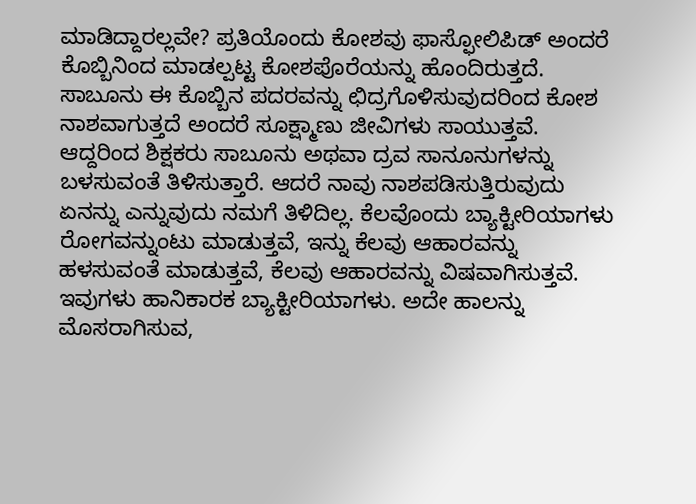ಮಾಡಿದ್ದಾರಲ್ಲವೇ? ಪ್ರತಿಯೊಂದು ಕೋಶವು ಫಾಸ್ಫೋಲಿಪಿಡ್ ಅಂದರೆ ಕೊಬ್ಬಿನಿಂದ ಮಾಡಲ್ಪಟ್ಟ ಕೋಶಪೊರೆಯನ್ನು ಹೊಂದಿರುತ್ತದೆ. ಸಾಬೂನು ಈ ಕೊಬ್ಬಿನ ಪದರವನ್ನು ಛಿದ್ರಗೊಳಿಸುವುದರಿಂದ ಕೋಶ ನಾಶವಾಗುತ್ತದೆ ಅಂದರೆ ಸೂಕ್ಷ್ಮಾಣು ಜೀವಿಗಳು ಸಾಯುತ್ತವೆ. ಆದ್ದರಿಂದ ಶಿಕ್ಷಕರು ಸಾಬೂನು ಅಥವಾ ದ್ರವ ಸಾನೂನುಗಳನ್ನು ಬಳಸುವಂತೆ ತಿಳಿಸುತ್ತಾರೆ. ಆದರೆ ನಾವು ನಾಶಪಡಿಸುತ್ತಿರುವುದು ಏನನ್ನು ಎನ್ನುವುದು ನಮಗೆ ತಿಳಿದಿಲ್ಲ. ಕೆಲವೊಂದು ಬ್ಯಾಕ್ಟೀರಿಯಾಗಳು ರೋಗವನ್ನುಂಟು ಮಾಡುತ್ತವೆ, ಇನ್ನು ಕೆಲವು ಆಹಾರವನ್ನು ಹಳಸುವಂತೆ ಮಾಡುತ್ತವೆ, ಕೆಲವು ಆಹಾರವನ್ನು ವಿಷವಾಗಿಸುತ್ತವೆ. ಇವುಗಳು ಹಾನಿಕಾರಕ ಬ್ಯಾಕ್ಟೀರಿಯಾಗಳು. ಅದೇ ಹಾಲನ್ನು ಮೊಸರಾಗಿಸುವ,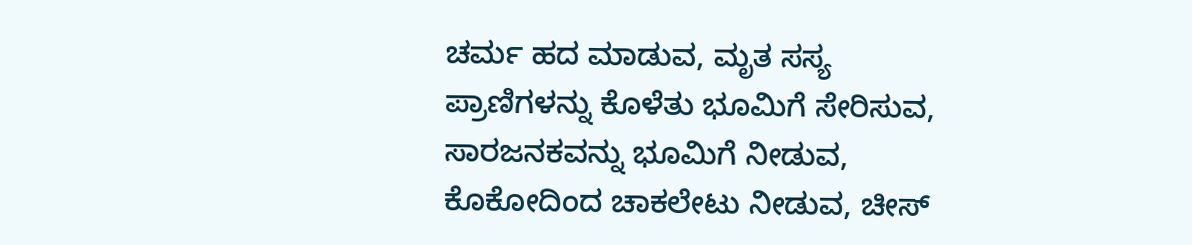ಚರ್ಮ ಹದ ಮಾಡುವ, ಮೃತ ಸಸ್ಯ ಪ್ರಾಣಿಗಳನ್ನು ಕೊಳೆತು ಭೂಮಿಗೆ ಸೇರಿಸುವ, ಸಾರಜನಕವನ್ನು ಭೂಮಿಗೆ ನೀಡುವ, ಕೊಕೋದಿಂದ ಚಾಕಲೇಟು ನೀಡುವ, ಚೀಸ್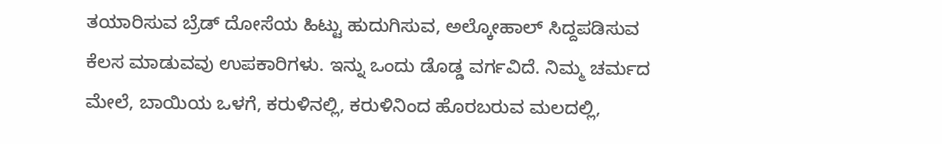ತಯಾರಿಸುವ ಬ್ರೆಡ್ ದೋಸೆಯ ಹಿಟ್ಟು ಹುದುಗಿಸುವ, ಅಲ್ಕೋಹಾಲ್ ಸಿದ್ದಪಡಿಸುವ ಕೆಲಸ ಮಾಡುವವು ಉಪಕಾರಿಗಳು. ಇನ್ನು ಒಂದು ಡೊಡ್ಡ ವರ್ಗವಿದೆ. ನಿಮ್ಮ ಚರ್ಮದ ಮೇಲೆ, ಬಾಯಿಯ ಒಳಗೆ, ಕರುಳಿನಲ್ಲಿ, ಕರುಳಿನಿಂದ ಹೊರಬರುವ ಮಲದಲ್ಲಿ,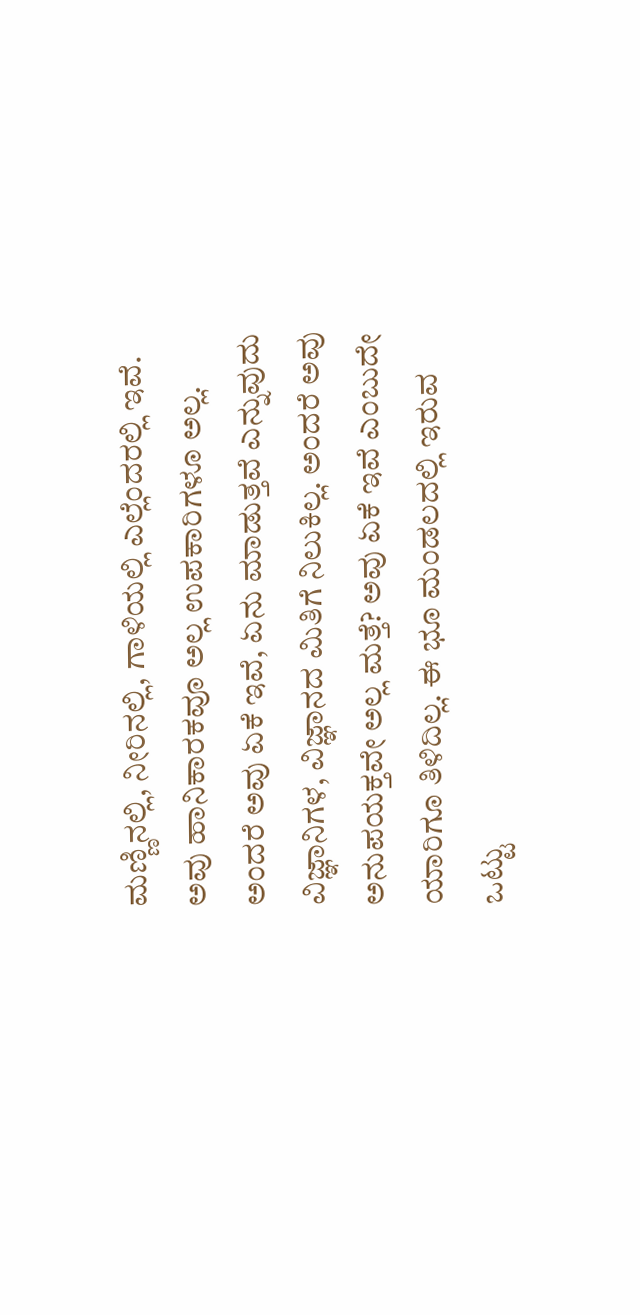ಮಣ್ಣಿನಲ್ಲಿ, ನೀರಿನಲ್ಲಿ, ಗಾಳಿಯಲ್ಲಿ ಎಲ್ಲೆಂದರಲ್ಲಿ ಇವೆ. ಅವು ಹಾನಿಕಾರಕವೂ ಅಲ್ಲ ಉಪಕಾರಿಗಳೂ ಅಲ್ಲ. ಅಂದರೆ ಅವು ಏಕೆ ಇವೆ, ಏನು ಮಾಡುತ್ತವೆ ಎನ್ನುವುದು ವಿಜ್ಞಾನಿಗಳ, ವಿಜ್ಞಾನದ ಮಿತಿಗೆ ನಿಲುಕಿಲ್ಲ. ಅಂದರೆ ಅವು ಅನುಪಯಕ್ತವೇ ಅಲ್ಲ ಮತ್ತೆ? ಅವು ಏಕೆ ಇವೆ ಎಂಬುದೇ ಯಾರಿಗೂ ತಿಳಿದಿಲ್ಲ. ಈ ಭೂ ಮಂಡಲದಲ್ಲಿ ಇರುವ ಒಟ್ಟು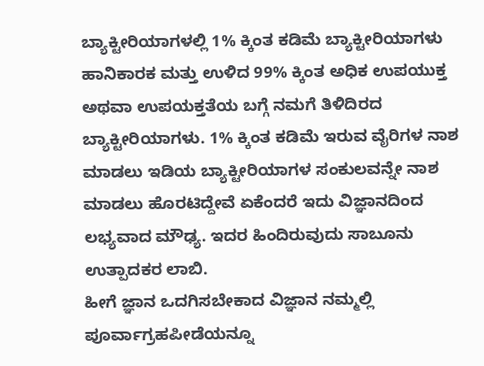ಬ್ಯಾಕ್ಟೀರಿಯಾಗಳಲ್ಲಿ 1% ಕ್ಕಿಂತ ಕಡಿಮೆ ಬ್ಯಾಕ್ಟೀರಿಯಾಗಳು ಹಾನಿಕಾರಕ ಮತ್ತು ಉಳಿದ 99% ಕ್ಕಿಂತ ಅಧಿಕ ಉಪಯುಕ್ತ ಅಥವಾ ಉಪಯಕ್ತತೆಯ ಬಗ್ಗೆ ನಮಗೆ ತಿಳಿದಿರದ ಬ್ಯಾಕ್ಟೀರಿಯಾಗಳು. 1% ಕ್ಕಿಂತ ಕಡಿಮೆ ಇರುವ ವೈರಿಗಳ ನಾಶ ಮಾಡಲು ಇಡಿಯ ಬ್ಯಾಕ್ಟೀರಿಯಾಗಳ ಸಂಕುಲವನ್ನೇ ನಾಶ ಮಾಡಲು ಹೊರಟಿದ್ದೇವೆ ಏಕೆಂದರೆ ಇದು ವಿಜ್ಞಾನದಿಂದ ಲಭ್ಯವಾದ ಮೌಢ್ಯ. ಇದರ ಹಿಂದಿರುವುದು ಸಾಬೂನು ಉತ್ಪಾದಕರ ಲಾಬಿ.
ಹೀಗೆ ಜ್ಞಾನ ಒದಗಿಸಬೇಕಾದ ವಿಜ್ಞಾನ ನಮ್ಮಲ್ಲಿ ಪೂರ್ವಾಗ್ರಹಪೀಡೆಯನ್ನೂ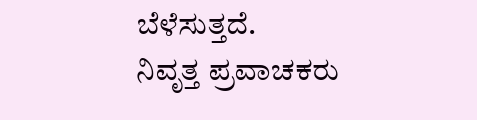ಬೆಳೆಸುತ್ತದೆ.
ನಿವೃತ್ತ ಪ್ರವಾಚಕರು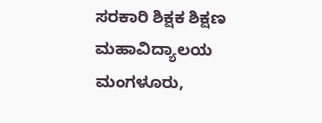ಸರಕಾರಿ ಶಿಕ್ಷಕ ಶಿಕ್ಷಣ ಮಹಾವಿದ್ಯಾಲಯ
ಮಂಗಳೂರು,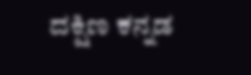ದಕ್ಷಿಣ ಕನ್ನಡ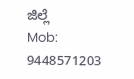ಜಿಲ್ಲೆ
Mob: 9448571203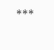***